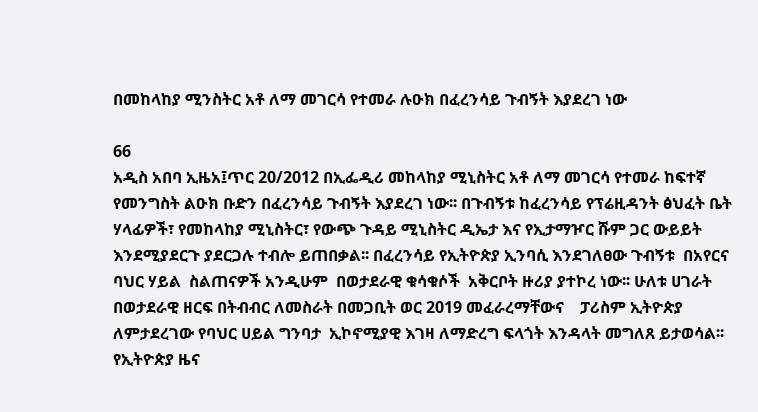በመከላከያ ሚንስትር አቶ ለማ መገርሳ የተመራ ሉዑክ በፈረንሳይ ጉብኝት እያደረገ ነው

66
አዲስ አበባ ኢዜአ፤ጥር 20/2012 በኢፌዲሪ መከላከያ ሚኒስትር አቶ ለማ መገርሳ የተመራ ከፍተኛ የመንግስት ልዑክ ቡድን በፈረንሳይ ጉብኝት እያደረገ ነው፡፡ በጉብኝቱ ከፈረንሳይ የፕሬዚዳንት ፅህፈት ቤት ሃላፊዎች፣ የመከላከያ ሚኒስትር፣ የውጭ ጉዳይ ሚኒስትር ዲኤታ እና የኢታማዦር ሹም ጋር ውይይት እንደሚያደርጉ ያደርጋሉ ተብሎ ይጠበቃል፡፡ በፈረንሳይ የኢትዮጵያ ኢንባሲ እንደገለፀው ጉብኝቱ  በአየርና ባህር ሃይል  ስልጠናዎች አንዲሁም  በወታደራዊ ቁሳቁሶች  አቅርቦት ዙሪያ ያተኮረ ነው፡፡ ሁለቱ ሀገራት በወታደራዊ ዘርፍ በትብብር ለመስራት በመጋቢት ወር 2019 መፈራረማቸውና    ፓሪስም ኢትዮጵያ ለምታደረገው የባህር ሀይል ግንባታ  ኢኮኖሚያዊ እገዛ ለማድረግ ፍላጎት እንዳላት መግለጸ ይታወሳል፡፡
የኢትዮጵያ ዜና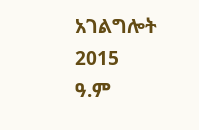አገልግሎት
2015
ዓ.ም